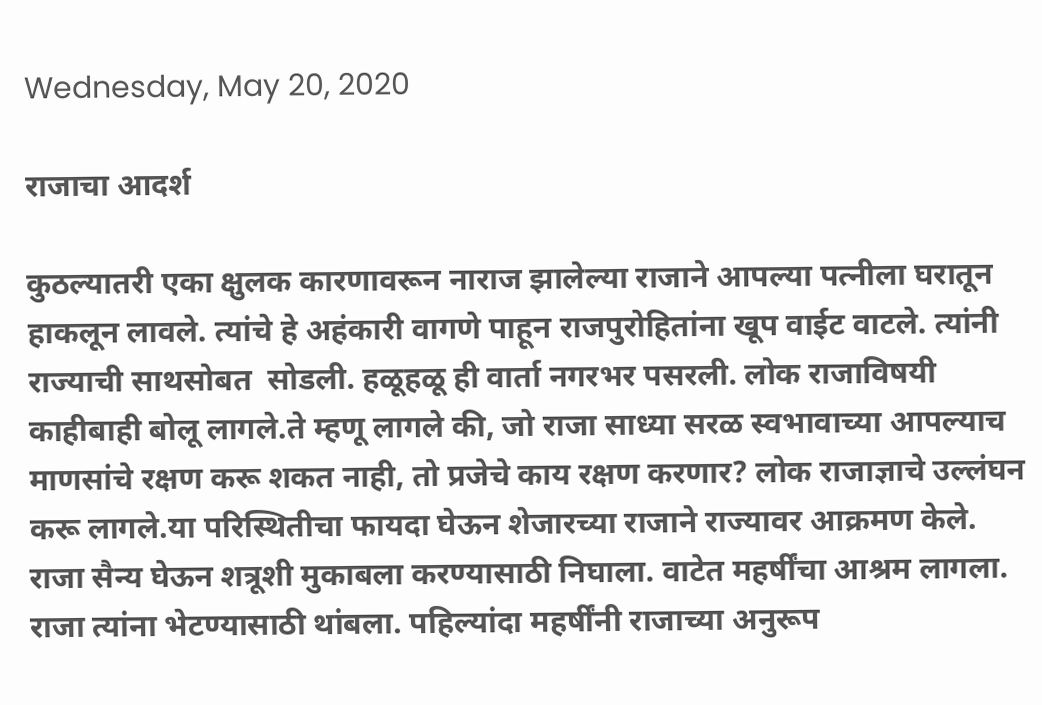Wednesday, May 20, 2020

राजाचा आदर्श

कुठल्यातरी एका क्षुलक कारणावरून नाराज झालेल्या राजाने आपल्या पत्नीला घरातून हाकलून लावले. त्यांचे हे अहंकारी वागणे पाहून राजपुरोहितांना खूप वाईट वाटले. त्यांनी राज्याची साथसोबत  सोडली. हळूहळू ही वार्ता नगरभर पसरली. लोक राजाविषयी काहीबाही बोलू लागले.ते म्हणू लागले की, जो राजा साध्या सरळ स्वभावाच्या आपल्याच माणसांचे रक्षण करू शकत नाही, तो प्रजेचे काय रक्षण करणार? लोक राजाज्ञाचे उल्लंघन करू लागले.या परिस्थितीचा फायदा घेऊन शेजारच्या राजाने राज्यावर आक्रमण केले.
राजा सैन्य घेऊन शत्रूशी मुकाबला करण्यासाठी निघाला. वाटेत महर्षींचा आश्रम लागला. राजा त्यांना भेटण्यासाठी थांबला. पहिल्यांदा महर्षींनी राजाच्या अनुरूप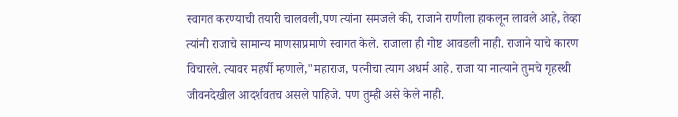स्वागत करण्याची तयारी चालवली,पण त्यांना समजले की, राजाने राणीला हाकलून लावले आहे, तेव्हा त्यांनी राजाचे सामान्य माणसाप्रमाणे स्वागत केले. राजाला ही गोष्ट आवडली नाही. राजाने याचे कारण विचारले. त्यावर महर्षी म्हणाले,"महाराज, पत्नीचा त्याग अधर्म आहे. राजा या नात्याने तुमचे गृहस्थी जीवनदेखील आदर्शवतच असले पाहिजे. पण तुम्ही असे केले नाही.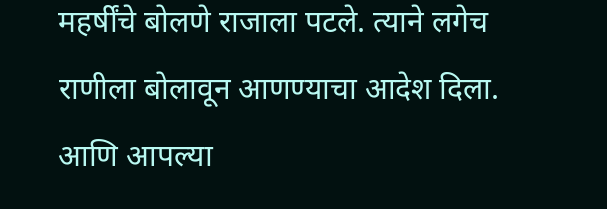महर्षींचे बोलणे राजाला पटले. त्याने लगेच राणीला बोलावून आणण्याचा आदेश दिला. आणि आपल्या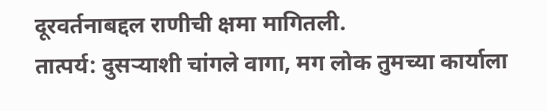दूरवर्तनाबद्दल राणीची क्षमा मागितली.
तात्पर्य: दुसऱ्याशी चांगले वागा, मग लोक तुमच्या कार्याला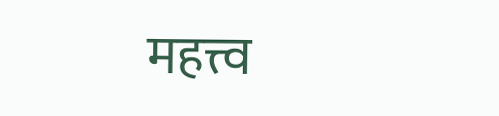महत्त्व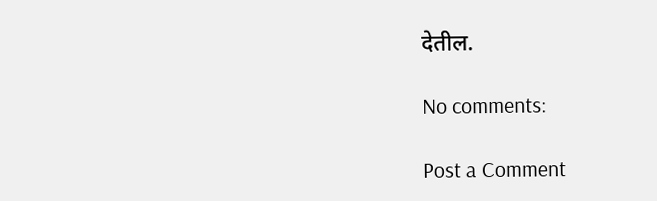देतील.

No comments:

Post a Comment